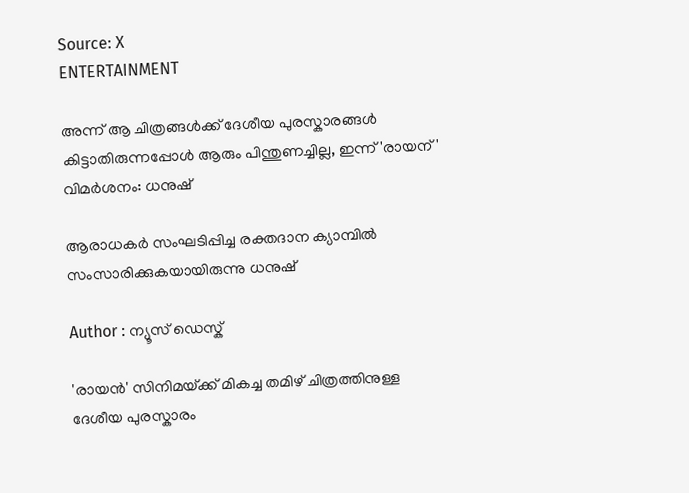Source: X
ENTERTAINMENT

അന്ന് ആ ചിത്രങ്ങൾക്ക് ദേശീയ പുരസ്കാരങ്ങൾ കിട്ടാതിരുന്നപ്പോൾ ആരും പിന്തുണച്ചില്ല, ഇന്ന് 'രായന്' വിമർശനം: ധനുഷ്

ആരാധകർ സംഘടിപ്പിച്ച രക്തദാന ക്യാമ്പിൽ സംസാരിക്കുകയായിരുന്നു ധനുഷ്

Author : ന്യൂസ് ഡെസ്ക്

'രായൻ' സിനിമയ്‌‍ക്ക് മികച്ച തമിഴ് ചിത്രത്തിനുള്ള ദേശീയ പുരസ്കാരം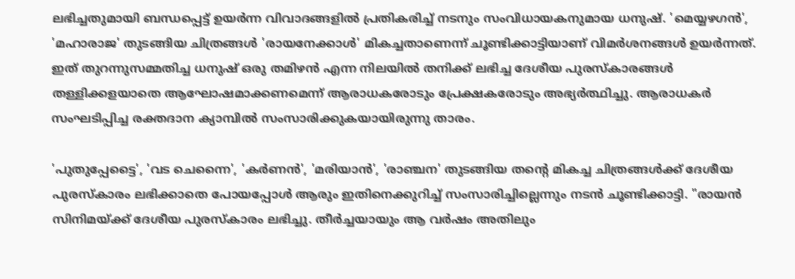ലഭിച്ചതുമായി ബന്ധപ്പെട്ട് ഉയർന്ന വിവാദങ്ങളിൽ പ്രതികരിച്ച് നടനും സംവിധായകനുമായ ധനുഷ്. 'മെയ്യഴഗൻ', 'മഹാരാജ' തുടങ്ങിയ ചിത്രങ്ങൾ 'രായനേക്കാൾ' മികച്ചതാണെന്ന് ചൂണ്ടിക്കാട്ടിയാണ് വിമർശനങ്ങൾ ഉയർന്നത്. ഇത് തുറന്നുസമ്മതിച്ച ധനുഷ് ഒരു തമിഴൻ എന്ന നിലയിൽ തനിക്ക് ലഭിച്ച ദേശീയ പുരസ്കാരങ്ങൾ തള്ളിക്കളയാതെ ആഘോഷമാക്കണമെന്ന് ആരാധകരോടും പ്രേക്ഷകരോടും അഭ്യർത്ഥിച്ചു. ആരാധകർ സംഘടിപ്പിച്ച രക്തദാന ക്യാമ്പിൽ സംസാരിക്കുകയായിരുന്നു താരം.

'പുതുപ്പേട്ടൈ', 'വട ചെന്നൈ', 'കർണൻ', 'മരിയാൻ', 'രാഞ്ചന' തുടങ്ങിയ തന്റെ മികച്ച ചിത്രങ്ങൾക്ക് ദേശീയ പുരസ്കാരം ലഭിക്കാതെ പോയപ്പോൾ ആരും ഇതിനെക്കുറിച്ച് സംസാരിച്ചില്ലെന്നും നടൻ ചൂണ്ടിക്കാട്ടി. "രായൻ സിനിമയ്‌ക്ക് ദേശീയ പുരസ്കാരം ലഭിച്ചു. തീർച്ചയായും ആ വർഷം അതിലും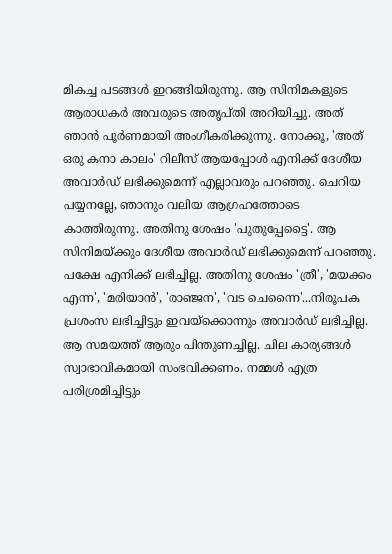മികച്ച പടങ്ങൾ ഇറങ്ങിയിരുന്നു. ആ സിനിമകളുടെ ആരാധകർ അവരുടെ അതൃപ്തി അറിയിച്ചു. അത് ഞാൻ പൂർണമായി അംഗീകരിക്കുന്നു. നോക്കൂ, 'അത് ഒരു കനാ കാലം' റിലീസ് ആയപ്പോൾ എനിക്ക് ദേശീയ അവാർഡ് ലഭിക്കുമെന്ന് എല്ലാവരും പറഞ്ഞു. ചെറിയ പയ്യനല്ലേ, ഞാനും വലിയ ആഗ്രഹത്തോടെ കാത്തിരുന്നു. അതിനു ശേഷം 'പുതുപ്പേട്ടൈ'. ആ സിനിമയ്‌ക്കും ദേശീയ അവാർഡ് ലഭിക്കുമെന്ന് പറഞ്ഞു. പക്ഷേ എനിക്ക് ലഭിച്ചില്ല. അതിനു ശേഷം 'ത്രീ', 'മയക്കം എന്ന', 'മരിയാൻ', 'രാഞ്ജന', 'വട ചെന്നൈ'...നിരൂപക പ്രശംസ ലഭിച്ചിട്ടും ഇവയ്‌ക്കൊന്നും അവാർഡ് ലഭിച്ചില്ല. ആ സമയത്ത് ആരും പിന്തുണച്ചില്ല. ചില കാര്യങ്ങൾ സ്വാഭാവികമായി സംഭവിക്കണം. നമ്മൾ എത്ര പരിശ്രമിച്ചിട്ടും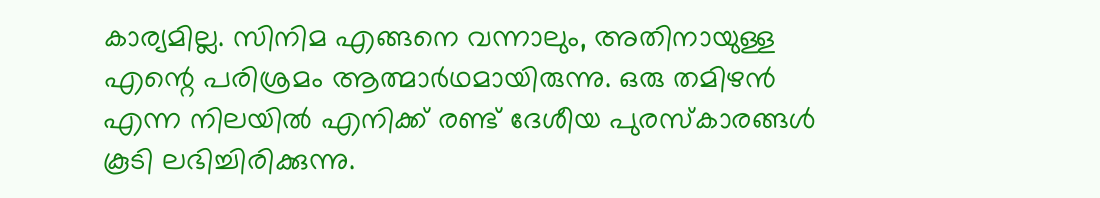കാര്യമില്ല. സിനിമ എങ്ങനെ വന്നാലും, അതിനായുള്ള എന്റെ പരിശ്രമം ആത്മാർഥമായിരുന്നു. ഒരു തമിഴൻ എന്ന നിലയിൽ എനിക്ക് രണ്ട് ദേശീയ പുരസ്കാരങ്ങൾ കൂടി ലഭിച്ചിരിക്കുന്നു.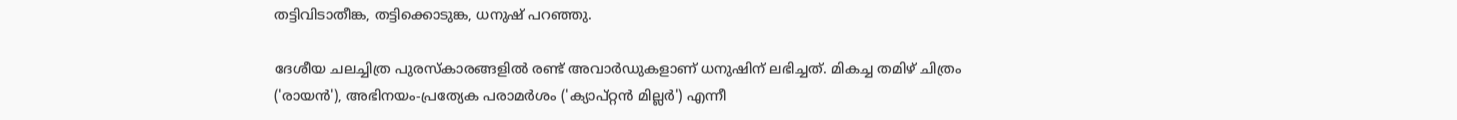തട്ടിവിടാതീങ്ക, തട്ടിക്കൊടുങ്ക, ധനുഷ് പറഞ്ഞു.

ദേശീയ ചലച്ചിത്ര പുരസ്കാരങ്ങളിൽ രണ്ട് അവാർഡുകളാണ് ധനുഷിന് ലഭിച്ചത്. മികച്ച തമിഴ് ചിത്രം ('രായൻ'), അഭിനയം-പ്രത്യേക പരാമർശം ('ക്യാപ്റ്റൻ മില്ലർ') എന്നീ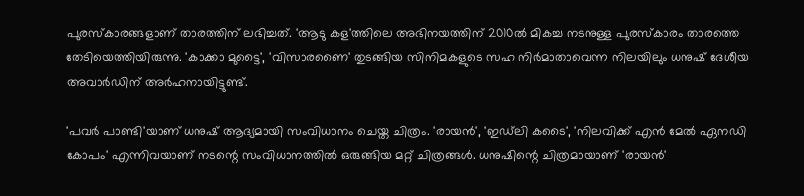പുരസ്കാരങ്ങളാണ് താരത്തിന് ലഭിച്ചത്. 'ആടു കള'ത്തിലെ അഭിനയത്തിന് 2010ൽ മികച്ച നടനുള്ള പുരസ്കാരം താരത്തെ തേടിയെത്തിയിരുന്നു. 'കാക്കാ മുട്ടൈ', 'വിസാരണൈ' തുടങ്ങിയ സിനിമകളുടെ സഹ നിർമാതാവെന്ന നിലയിലും ധനുഷ് ദേശീയ അവാർഡിന് അർഹനായിട്ടുണ്ട്.

'പവർ പാണ്ടി'യാണ് ധനുഷ് ആദ്യമായി സംവിധാനം ചെയ്ത ചിത്രം. 'രായൻ', 'ഇഡ്‌ലി കടൈ', 'നിലവിക്ക് എൻ മേൽ ഏനഡി കോപം' എന്നിവയാണ് നടന്റെ സംവിധാനത്തിൽ ഒരുങ്ങിയ മറ്റ് ചിത്രങ്ങൾ. ധനുഷിന്റെ ചിത്രമായാണ് 'രായൻ'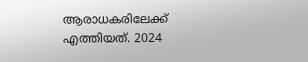ആരാധകരിലേക്ക് എത്തിയത്. 2024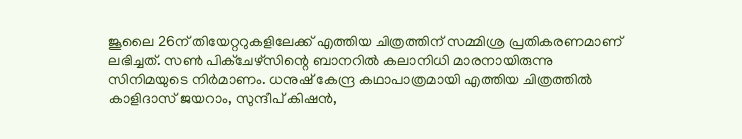ജൂലൈ 26ന് തിയേറ്ററുകളിലേക്ക് എത്തിയ ചിത്രത്തിന് സമ്മിശ്ര പ്രതികരണമാണ് ലഭിച്ചത്. സൺ പിക്ചേഴ്സിന്റെ ബാനറിൽ കലാനിധി മാരനായിരുന്നു സിനിമയുടെ നിർമാണം. ധനുഷ് കേന്ദ്ര കഥാപാത്രമായി എത്തിയ ചിത്രത്തിൽ കാളിദാസ് ജയറാം, സുന്ദീപ് കിഷൻ,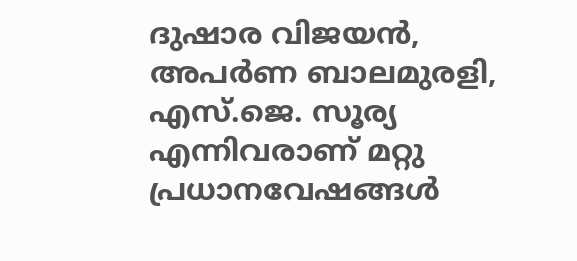ദുഷാര വിജയൻ, അപർണ ബാലമുരളി, എസ്.ജെ. സൂര്യ എന്നിവരാണ് മറ്റു പ്രധാനവേഷങ്ങൾ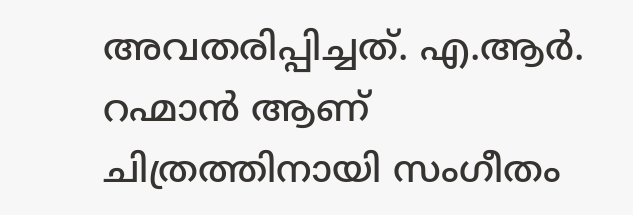അവതരിപ്പിച്ചത്. എ.ആർ. റഹ്മാൻ ആണ് ചിത്രത്തിനായി സംഗീതം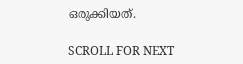ഒരുക്കിയത്.

SCROLL FOR NEXT